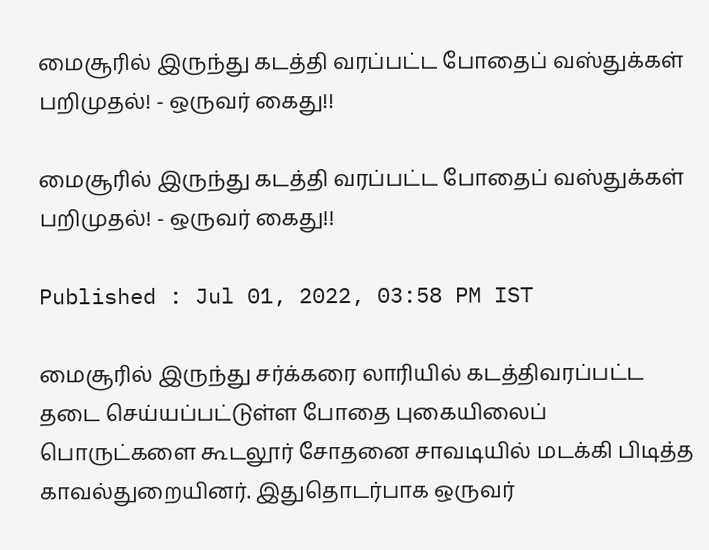மைசூரில் இருந்து கடத்தி வரப்பட்ட போதைப் வஸ்துக்கள் பறிமுதல்! - ஒருவர் கைது!!

மைசூரில் இருந்து கடத்தி வரப்பட்ட போதைப் வஸ்துக்கள் பறிமுதல்! - ஒருவர் கைது!!

Published : Jul 01, 2022, 03:58 PM IST

மைசூரில் இருந்து சர்க்கரை லாரியில் கடத்திவரப்பட்ட தடை செய்யப்பட்டுள்ள போதை புகையிலைப் பொருட்களை கூடலூர் சோதனை சாவடியில் மடக்கி பிடித்த காவல்துறையினர். இதுதொடர்பாக ஒருவர்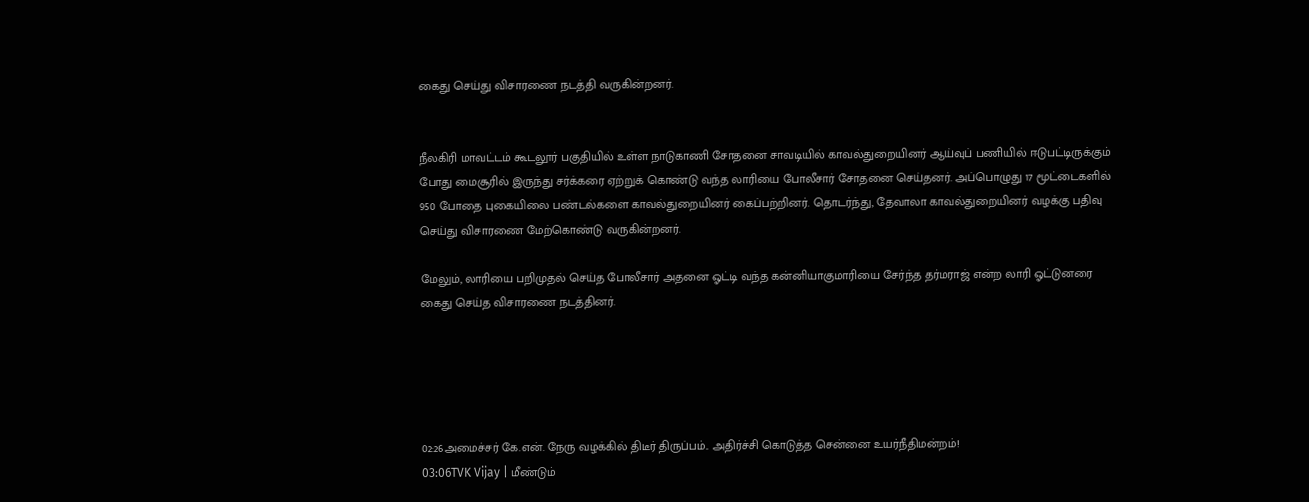கைது செய்து விசாரணை நடத்தி வருகின்றனர்.


நீலகிரி மாவட்டம் கூடலூர் பகுதியில் உள்ள நாடுகாணி சோதனை சாவடியில் காவல்துறையினர் ஆய்வுப் பணியில் ஈடுபட்டிருக்கும் போது மைசூரில் இருந்து சர்க்கரை ஏற்றுக் கொண்டு வந்த லாரியை போலீசார் சோதனை செய்தனர். அப்பொழுது 17 மூட்டைகளில் 950 போதை புகையிலை பண்டல்களை காவல்துறையினர் கைப்பற்றினர். தொடர்ந்து, தேவாலா காவல்துறையினர் வழக்கு பதிவு செய்து விசாரணை மேற்கொண்டு வருகின்றனர்.

மேலும், லாரியை பறிமுதல் செய்த போலீசார் அதனை ஓட்டி வந்த கன்னியாகுமாரியை சேர்ந்த தர்மராஜ் என்ற லாரி ஓட்டுனரை கைது செய்த விசாரணை நடத்தினர்.





02:26அமைச்சர் கே.என். நேரு வழக்கில் திடீர் திருப்பம்.. அதிர்ச்சி கொடுத்த சென்னை உயர்நீதிமன்றம்!
03:06TVK Vijay | மீண்டும்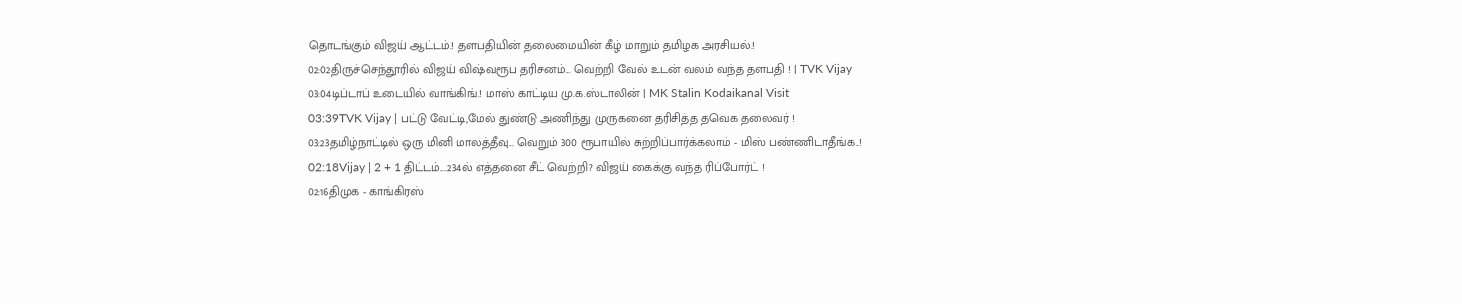தொடங்கும் விஜய் ஆட்டம்.! தளபதியின் தலைமையின் கீழ் மாறும் தமிழக அரசியல்.!
02:02திருச்செந்தூரில் விஜய் விஷ்வரூப தரிசனம்... வெற்றி வேல் உடன் வலம் வந்த தளபதி ! | TVK Vijay
03:04டிப்டாப் உடையில் வாங்கிங்.! மாஸ் காட்டிய மு.க.ஸ்டாலின் | MK Stalin Kodaikanal Visit
03:39TVK Vijay | பட்டு வேட்டி,மேல் துண்டு அணிந்து முருகனை தரிசித்த தவெக தலைவர் !
03:23தமிழ்நாட்டில் ஒரு மினி மாலத்தீவு... வெறும் 300 ரூபாயில் சுற்றிப்பார்க்கலாம் - மிஸ் பண்ணிடாதீங்க..!
02:18Vijay | 2 + 1 திட்டம்....234ல் எத்தனை சீட் வெற்றி? விஜய் கைக்கு வந்த ரிப்போர்ட் !
02:16திமுக - காங்கிரஸ்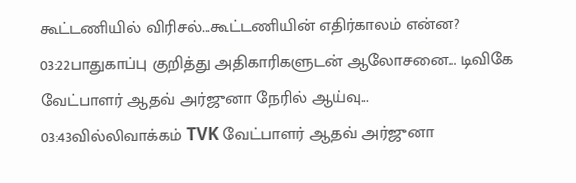கூட்டணியில் விரிசல்...கூட்டணியின் எதிர்காலம் என்ன?
03:22பாதுகாப்பு குறித்து அதிகாரிகளுடன் ஆலோசனை... டிவிகே வேட்பாளர் ஆதவ் அர்ஜுனா நேரில் ஆய்வு...
03:43வில்லிவாக்கம் TVK வேட்பாளர் ஆதவ் அர்ஜுனா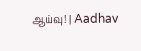ஆய்வு! | Aadhav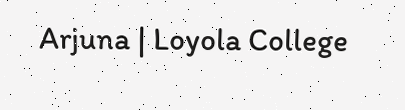Arjuna | Loyola College